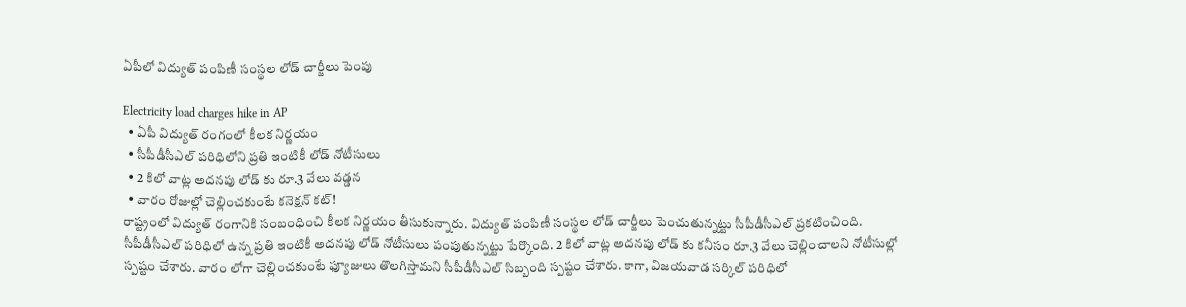ఏపీలో విద్యుత్ పంపిణీ సంస్థల లోడ్ చార్జీలు పెంపు

Electricity load charges hike in AP
  • ఏపీ విద్యుత్ రంగంలో కీలక నిర్ణయం
  • సీపీడీసీఎల్ పరిధిలోని ప్రతి ఇంటికీ లోడ్ నోటీసులు
  • 2 కిలో వాట్ల అదనపు లోడ్ కు రూ.3 వేలు వడ్డన
  • వారం రోజుల్లో చెల్లించకుంటే కనెక్షన్ కట్!
రాష్ట్రంలో విద్యుత్ రంగానికి సంబంధించి కీలక నిర్ణయం తీసుకున్నారు. విద్యుత్ పంపిణీ సంస్థల లోడ్ చార్జీలు పెంచుతున్నట్టు సీపీడీసీఎల్ ప్రకటించింది. సీపీడీసీఎల్ పరిధిలో ఉన్న ప్రతి ఇంటికీ అదనపు లోడ్ నోటీసులు పంపుతున్నట్టు పేర్కొంది. 2 కిలో వాట్ల అదనపు లోడ్ కు కనీసం రూ.3 వేలు చెల్లించాలని నోటీసుల్లో స్పష్టం చేశారు. వారం లోగా చెల్లించకుంటే ఫ్యూజులు తొలగిస్తామని సీపీడీసీఎల్ సిబ్బంది స్పష్టం చేశారు. కాగా, విజయవాడ సర్కిల్ పరిధిలో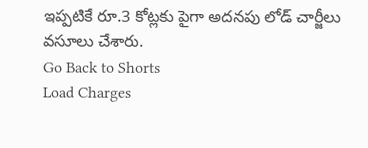ఇప్పటికే రూ.3 కోట్లకు పైగా అదనపు లోడ్ చార్జీలు వసూలు చేశారు.
Go Back to Shorts
Load Charges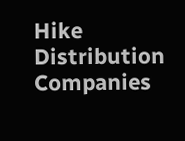Hike
Distribution Companies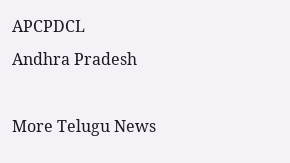APCPDCL
Andhra Pradesh

More Telugu News